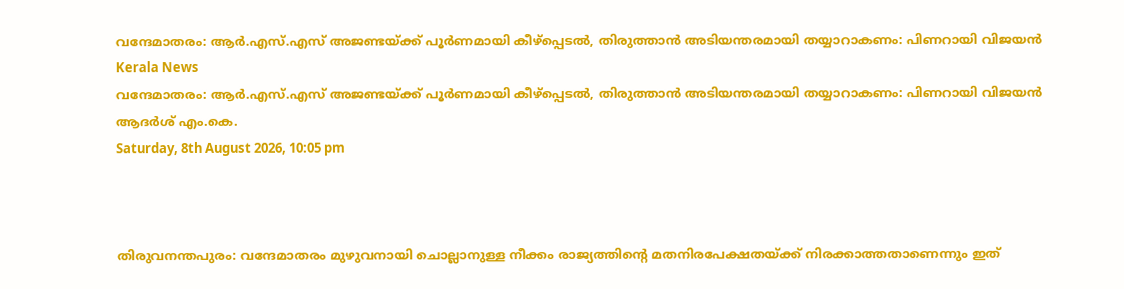വന്ദേമാതരം: ആര്‍.എസ്.എസ് അജണ്ടയ്ക്ക് പൂര്‍ണമായി കീഴ്‌പ്പെടല്‍, തിരുത്താന്‍ അടിയന്തരമായി തയ്യാറാകണം: പിണറായി വിജയന്‍
Kerala News
വന്ദേമാതരം: ആര്‍.എസ്.എസ് അജണ്ടയ്ക്ക് പൂര്‍ണമായി കീഴ്‌പ്പെടല്‍, തിരുത്താന്‍ അടിയന്തരമായി തയ്യാറാകണം: പിണറായി വിജയന്‍
ആദർശ് എം.കെ.
Saturday, 8th August 2026, 10:05 pm



തിരുവനന്തപുരം: വന്ദേമാതരം മുഴുവനായി ചൊല്ലാനുള്ള നീക്കം രാജ്യത്തിന്റെ മതനിരപേക്ഷതയ്ക്ക് നിരക്കാത്തതാണെന്നും ഇത്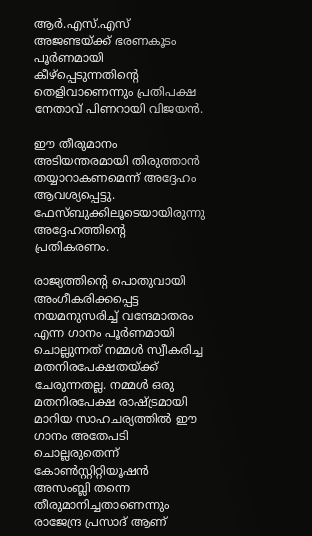ആര്‍.എസ്.എസ് അജണ്ടയ്ക്ക് ഭരണകൂടം പൂര്‍ണമായി കീഴ്‌പ്പെടുന്നതിന്റെ തെളിവാണെന്നും പ്രതിപക്ഷ നേതാവ് പിണറായി വിജയന്‍.

ഈ തീരുമാനം അടിയന്തരമായി തിരുത്താന്‍ തയ്യാറാകണമെന്ന് അദ്ദേഹം ആവശ്യപ്പെട്ടു. ഫേസ്ബുക്കിലൂടെയായിരുന്നു അദ്ദേഹത്തിന്റെ പ്രതികരണം.

രാജ്യത്തിന്റെ പൊതുവായി അംഗീകരിക്കപ്പെട്ട നയമനുസരിച്ച് വന്ദേമാതരം എന്ന ഗാനം പൂര്‍ണമായി ചൊല്ലുന്നത് നമ്മള്‍ സ്വീകരിച്ച മതനിരപേക്ഷതയ്ക്ക് ചേരുന്നതല്ല. നമ്മള്‍ ഒരു മതനിരപേക്ഷ രാഷ്ട്രമായി മാറിയ സാഹചര്യത്തില്‍ ഈ ഗാനം അതേപടി ചൊല്ലരുതെന്ന് കോണ്‍സ്റ്റിറ്റിയൂഷന്‍ അസംബ്ലി തന്നെ തീരുമാനിച്ചതാണെന്നും രാജേന്ദ്ര പ്രസാദ് ആണ്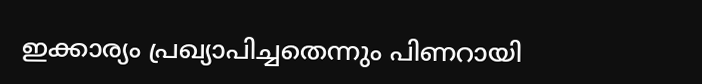ഇക്കാര്യം പ്രഖ്യാപിച്ചതെന്നും പിണറായി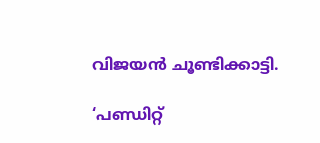വിജയന്‍ ചൂണ്ടിക്കാട്ടി.

‘പണ്ഡിറ്റ്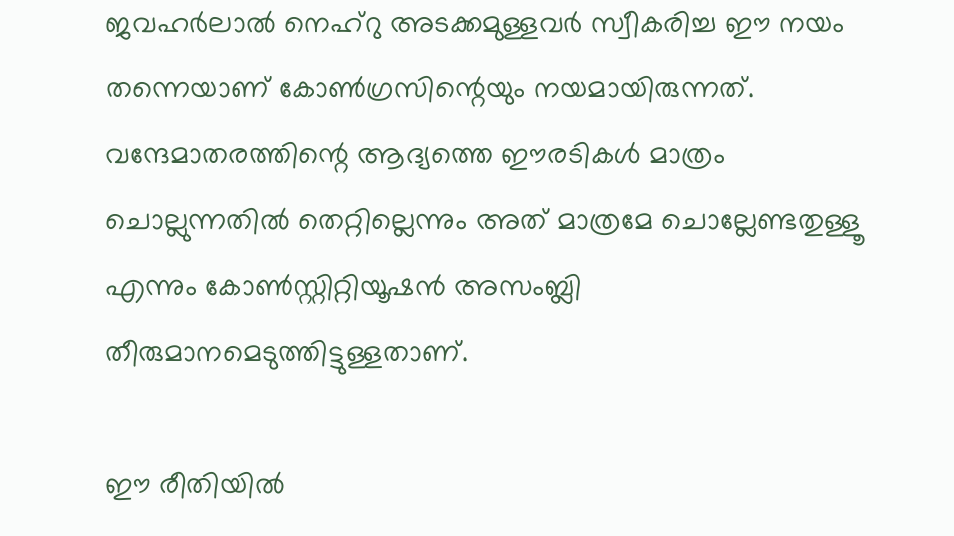ജവഹര്‍ലാല്‍ നെഹ്‌റു അടക്കമുള്ളവര്‍ സ്വീകരിച്ച ഈ നയം തന്നെയാണ് കോണ്‍ഗ്രസിന്റെയും നയമായിരുന്നത്. വന്ദേമാതരത്തിന്റെ ആദ്യത്തെ ഈരടികള്‍ മാത്രം ചൊല്ലുന്നതില്‍ തെറ്റില്ലെന്നും അത് മാത്രമേ ചൊല്ലേണ്ടതുള്ളൂ എന്നും കോണ്‍സ്റ്റിറ്റിയൂഷന്‍ അസംബ്ലി തീരുമാനമെടുത്തിട്ടുള്ളതാണ്.

ഈ രീതിയില്‍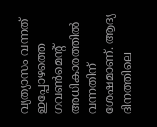വ്യത്യാസം വന്നത് ഇപ്പോഴത്തെ ഗവണ്‍മെന്റ് അധികാരത്തില്‍ വന്നതിന് ശേഷമാണ്. ആദ്യ ദിനത്തിലെ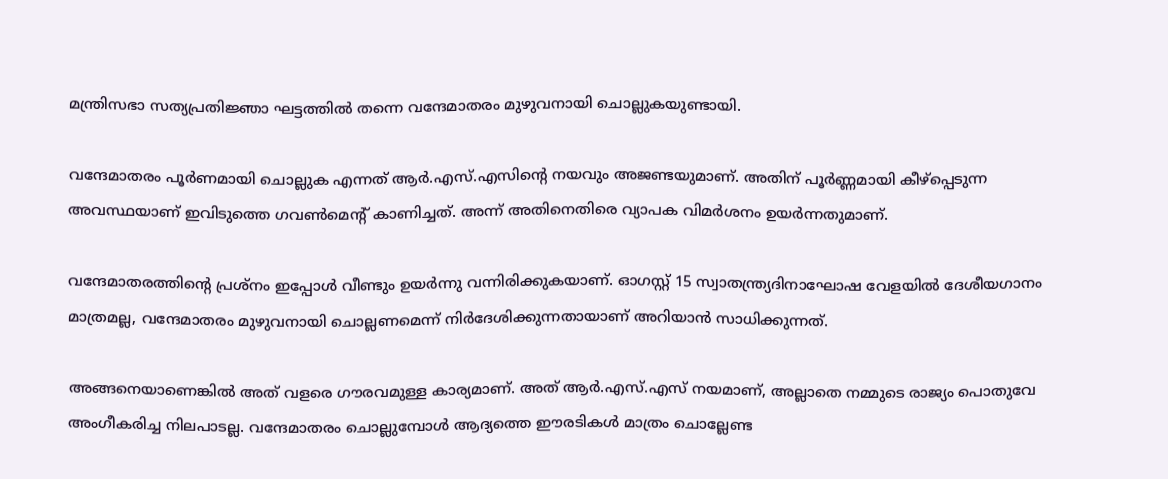മന്ത്രിസഭാ സത്യപ്രതിജ്ഞാ ഘട്ടത്തില്‍ തന്നെ വന്ദേമാതരം മുഴുവനായി ചൊല്ലുകയുണ്ടായി.

വന്ദേമാതരം പൂര്‍ണമായി ചൊല്ലുക എന്നത് ആര്‍.എസ്.എസിന്റെ നയവും അജണ്ടയുമാണ്. അതിന് പൂര്‍ണ്ണമായി കീഴ്‌പ്പെടുന്ന അവസ്ഥയാണ് ഇവിടുത്തെ ഗവണ്‍മെന്റ് കാണിച്ചത്. അന്ന് അതിനെതിരെ വ്യാപക വിമര്‍ശനം ഉയര്‍ന്നതുമാണ്.

വന്ദേമാതരത്തിന്റെ പ്രശ്‌നം ഇപ്പോള്‍ വീണ്ടും ഉയര്‍ന്നു വന്നിരിക്കുകയാണ്. ഓഗസ്റ്റ് 15 സ്വാതന്ത്ര്യദിനാഘോഷ വേളയില്‍ ദേശീയഗാനം മാത്രമല്ല, വന്ദേമാതരം മുഴുവനായി ചൊല്ലണമെന്ന് നിര്‍ദേശിക്കുന്നതായാണ് അറിയാന്‍ സാധിക്കുന്നത്.

അങ്ങനെയാണെങ്കില്‍ അത് വളരെ ഗൗരവമുള്ള കാര്യമാണ്. അത് ആര്‍.എസ്.എസ് നയമാണ്, അല്ലാതെ നമ്മുടെ രാജ്യം പൊതുവേ അംഗീകരിച്ച നിലപാടല്ല. വന്ദേമാതരം ചൊല്ലുമ്പോള്‍ ആദ്യത്തെ ഈരടികള്‍ മാത്രം ചൊല്ലേണ്ട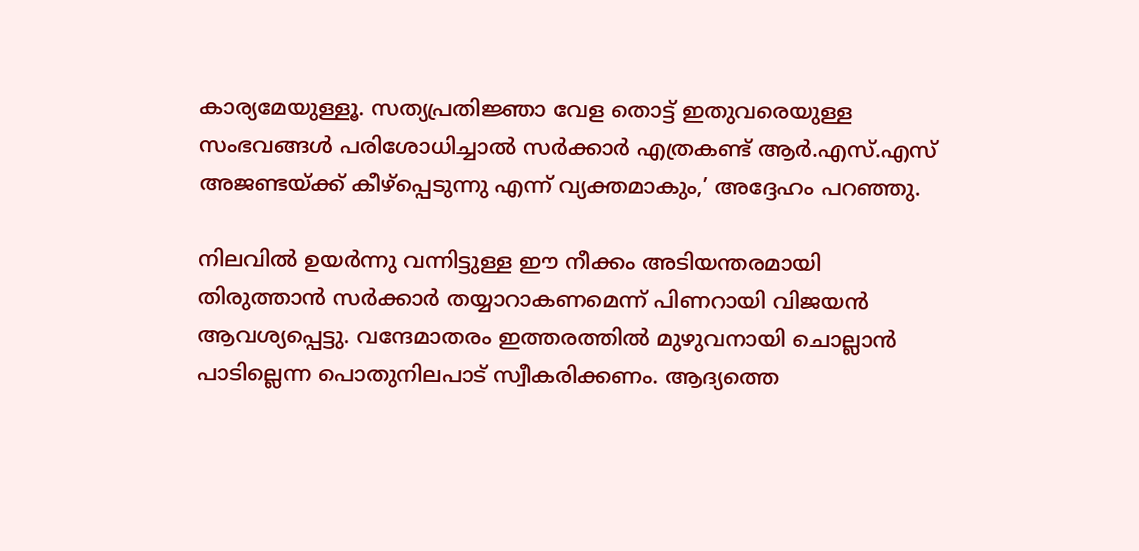കാര്യമേയുള്ളൂ. സത്യപ്രതിജ്ഞാ വേള തൊട്ട് ഇതുവരെയുള്ള സംഭവങ്ങള്‍ പരിശോധിച്ചാല്‍ സര്‍ക്കാര്‍ എത്രകണ്ട് ആര്‍.എസ്.എസ് അജണ്ടയ്ക്ക് കീഴ്‌പ്പെടുന്നു എന്ന് വ്യക്തമാകും,’ അദ്ദേഹം പറഞ്ഞു.

നിലവില്‍ ഉയര്‍ന്നു വന്നിട്ടുള്ള ഈ നീക്കം അടിയന്തരമായി തിരുത്താന്‍ സര്‍ക്കാര്‍ തയ്യാറാകണമെന്ന് പിണറായി വിജയന്‍ ആവശ്യപ്പെട്ടു. വന്ദേമാതരം ഇത്തരത്തില്‍ മുഴുവനായി ചൊല്ലാന്‍ പാടില്ലെന്ന പൊതുനിലപാട് സ്വീകരിക്കണം. ആദ്യത്തെ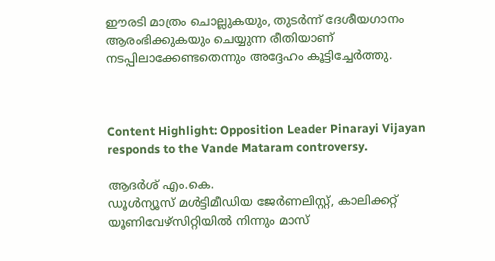ഈരടി മാത്രം ചൊല്ലുകയും, തുടര്‍ന്ന് ദേശീയഗാനം ആരംഭിക്കുകയും ചെയ്യുന്ന രീതിയാണ് നടപ്പിലാക്കേണ്ടതെന്നും അദ്ദേഹം കൂട്ടിച്ചേര്‍ത്തു.



Content Highlight: Opposition Leader Pinarayi Vijayan responds to the Vande Mataram controversy.

ആദർശ് എം.കെ.
ഡൂള്‍ന്യൂസ് മള്‍ട്ടിമീഡിയ ജേര്‍ണലിസ്റ്റ്, കാലിക്കറ്റ് യൂണിവേഴ്സിറ്റിയില്‍ നിന്നും മാസ്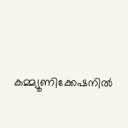കമ്മ്യൂണിക്കേഷനില്‍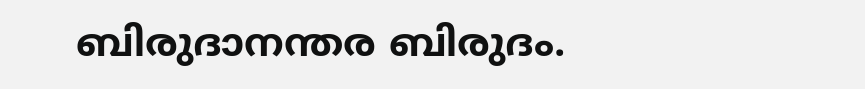ബിരുദാനന്തര ബിരുദം.